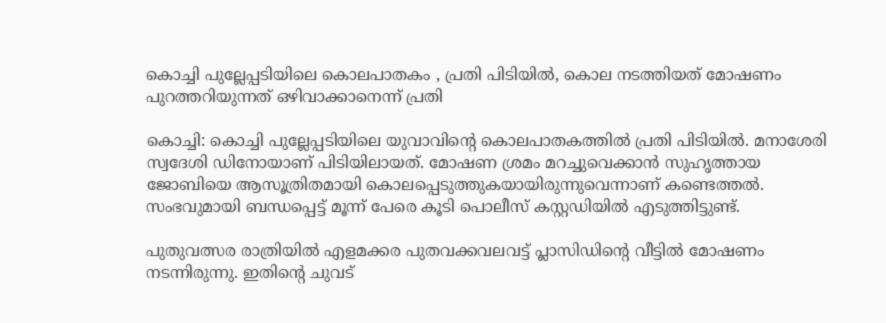കൊച്ചി പുല്ലേപ്പടിയിലെ കൊലപാതകം , പ്രതി പിടിയിൽ, കൊല നടത്തിയത് മോഷണം പുറത്തറിയുന്നത് ഒഴിവാക്കാനെന്ന് പ്രതി

കൊച്ചി: കൊച്ചി പുല്ലേപ്പടിയിലെ യുവാവിന്‍റെ കൊലപാതകത്തില്‍ പ്രതി പിടിയില്‍. മനാശേരി സ്വദേശി ഡിനോയാണ് പിടിയിലായത്. മോഷണ ശ്രമം മറച്ചുവെക്കാന്‍ സുഹൃത്തായ ജോബിയെ ആസൂത്രിതമായി കൊലപ്പെടുത്തുകയായിരുന്നുവെന്നാണ് കണ്ടെത്തല്‍. സംഭവുമായി ബന്ധപ്പെട്ട് മൂന്ന് പേരെ കൂടി പൊലീസ് കസ്റ്റഡിയില്‍ എടുത്തിട്ടുണ്ട്.

പുതുവത്സര രാത്രിയില്‍ എളമക്കര പുതവക്കവലവട്ട് പ്ലാസിഡിന്റെ വീട്ടില്‍ മോഷണം നടന്നിരുന്നു. ഇതിന്റെ ചുവട്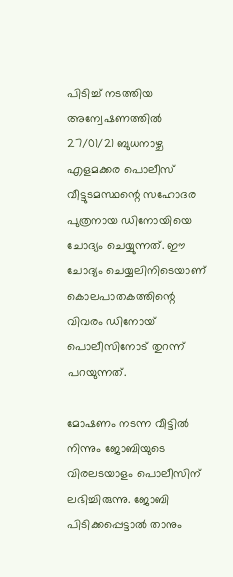പിടിച്ച് നടത്തിയ അന്വേഷണത്തില്‍ 27/01/21 ബുധനാഴ്ച എളമക്കര പൊലീസ് വീട്ടുടമസ്ഥന്റെ സഹോദര പുത്രനായ ഡിനോയിയെ ചോദ്യം ചെയ്യുന്നത്. ഈ ചോദ്യം ചെയ്യലിനിടെയാണ് കൊലപാതകത്തിന്റെ വിവരം ഡിനോയ് പൊലീസിനോട് തുറന്ന് പറയുന്നത്.

മോഷണം നടന്ന വീട്ടില്‍ നിന്നും ജോബിയുടെ വിരലടയാളം പൊലീസിന് ലഭിച്ചിരുന്നു. ജോബി പിടിക്കപ്പെട്ടാല്‍ താനും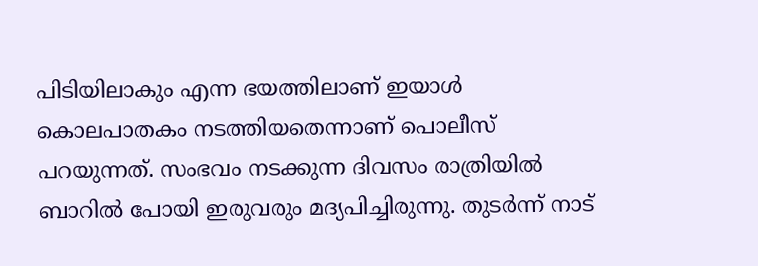പിടിയിലാകും എന്ന ഭയത്തിലാണ് ഇയാള്‍ കൊലപാതകം നടത്തിയതെന്നാണ് പൊലീസ് പറയുന്നത്. സംഭവം നടക്കുന്ന ദിവസം രാത്രിയില്‍ ബാറില്‍ പോയി ഇരുവരും മദ്യപിച്ചിരുന്നു. തുടര്‍ന്ന് നാട്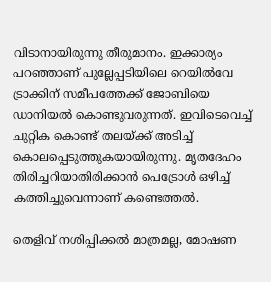വിടാനായിരുന്നു തീരുമാനം. ഇക്കാര്യം പറഞ്ഞാണ് പുല്ലേപ്പടിയിലെ റെയില്‍വേ ട്രാക്കിന് സമീപത്തേക്ക് ജോബിയെ ഡാനിയല്‍ കൊണ്ടുവരുന്നത്. ഇവിടെവെച്ച് ചുറ്റിക കൊണ്ട് തലയ്ക്ക് അടിച്ച് കൊലപ്പെടുത്തുകയായിരുന്നു. മൃതദേഹം തിരിച്ചറിയാതിരിക്കാന്‍ പെട്രോള്‍ ഒഴിച്ച് കത്തിച്ചുവെന്നാണ് കണ്ടെത്തല്‍.

തെളിവ് നശിപ്പിക്കല്‍ മാത്രമല്ല, മോഷണ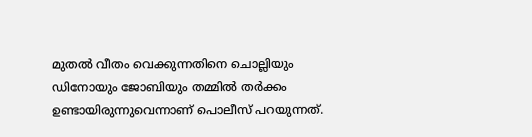മുതല്‍ വീതം വെക്കുന്നതിനെ ചൊല്ലിയും ഡിനോയും ജോബിയും തമ്മില്‍ തര്‍ക്കം ഉണ്ടായിരുന്നുവെന്നാണ് പൊലീസ് പറയുന്നത്.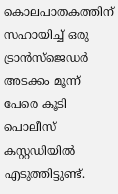കൊലപാതകത്തിന് സഹായിച്ച് ഒരു ട്രാന്‍സ്ജെഡര്‍ അടക്കം മൂന്ന് പേരെ കൂടി പൊലീസ് കസ്റ്റഡിയില്‍ എടുത്തിട്ടുണ്ട്.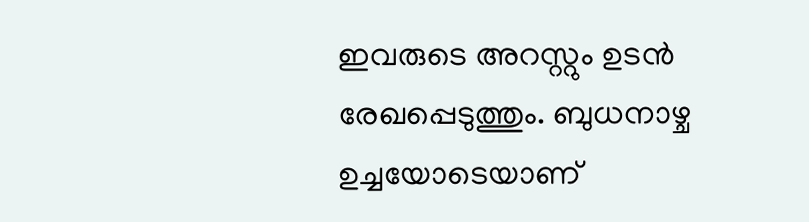ഇവരുടെ അറസ്റ്റും ഉടന്‍ രേഖപ്പെടുത്തും. ബുധനാഴ്ച ഉച്ചയോടെയാണ്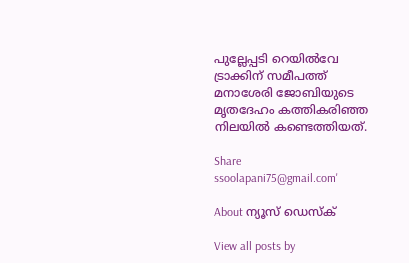പുല്ലേപ്പടി റെയില്‍വേ ട്രാക്കിന് സമീപത്ത് മനാശേരി ജോബിയുടെ മൃതദേഹം കത്തികരിഞ്ഞ നിലയില്‍ കണ്ടെത്തിയത്.

Share
ssoolapani75@gmail.com'

About ന്യൂസ് ഡെസ്ക്

View all posts by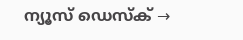ന്യൂസ് ഡെസ്ക് →